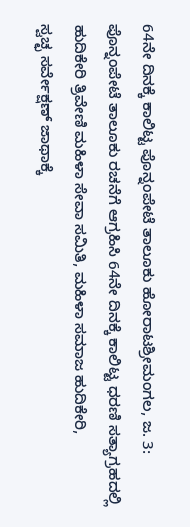64ನೇ ದಿನಕ್ಕೆ ಕಾಲಿಟ್ಟ ಪೊನ್ನಂಪೇಟೆ ತಾಲೂಕು ಹೋರಾಟಶ್ರೀಮಂಗಲ, ಜ. 3: ಪೊನ್ನಂಪೇಟೆ ತಾಲೂಕು ರಚನೆಗೆ ಆಗ್ರಹಿಸಿ 64ನೇ ದಿನಕ್ಕೆ ಕಾಲಿಟ್ಟ ಧರಣಿ ಸತ್ಯಾಗ್ರಹದಲ್ಲಿ ಹುದಿಕೇರಿ ತ್ರಿವೇಣಿ ಮಹಿಳಾ ಸೇವಾ ಸಮಿತಿ, ಮಹಿಳಾ ಸಮಾಜ ಹುದಿಕೇರಿ,
ಸ್ವಚ್ಛ ಸರ್ವೇಕ್ಷಣ್ ಜಾಥಾಕ್ಕೆ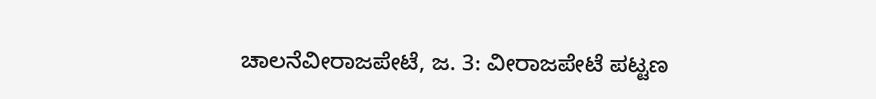ಚಾಲನೆವೀರಾಜಪೇಟೆ, ಜ. 3: ವೀರಾಜಪೇಟೆ ಪಟ್ಟಣ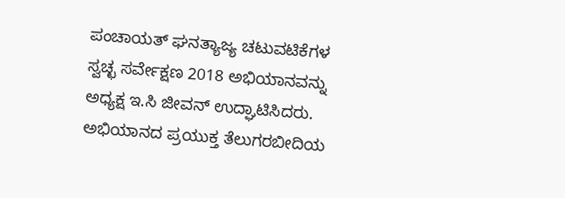ಪಂಚಾಯತ್ ಘನತ್ಯಾಜ್ಯ ಚಟುವಟಿಕೆಗಳ ಸ್ವಚ್ಛ ಸರ್ವೇಕ್ಷಣ 2018 ಅಭಿಯಾನವನ್ನು ಅಧ್ಯಕ್ಷ ಇ.ಸಿ ಜೀವನ್ ಉದ್ಘಾಟಿಸಿದರು. ಅಭಿಯಾನದ ಪ್ರಯುಕ್ತ ತೆಲುಗರಬೀದಿಯ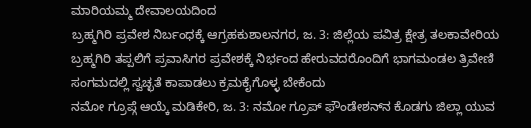ಮಾರಿಯಮ್ಮ ದೇವಾಲಯದಿಂದ
ಬ್ರಹ್ಮಗಿರಿ ಪ್ರವೇಶ ನಿರ್ಬಂಧಕ್ಕೆ ಆಗ್ರಹಕುಶಾಲನಗರ, ಜ. 3: ಜಿಲ್ಲೆಯ ಪವಿತ್ರ ಕ್ಷೇತ್ರ ತಲಕಾವೇರಿಯ ಬ್ರಹ್ಮಗಿರಿ ತಪ್ಪಲಿಗೆ ಪ್ರವಾಸಿಗರ ಪ್ರವೇಶಕ್ಕೆ ನಿರ್ಭಂದ ಹೇರುವದರೊಂದಿಗೆ ಭಾಗಮಂಡಲ ತ್ರಿವೇಣಿ ಸಂಗಮದಲ್ಲಿ ಸ್ವಚ್ಛತೆ ಕಾಪಾಡಲು ಕ್ರಮಕೈಗೊಳ್ಳ ಬೇಕೆಂದು
ನಮೋ ಗ್ರೂಪ್ಗೆ ಆಯ್ಕೆ ಮಡಿಕೇರಿ, ಜ. 3: ನಮೋ ಗ್ರೂಪ್ ಫೌಂಡೇಶನ್‍ನ ಕೊಡಗು ಜಿಲ್ಲಾ ಯುವ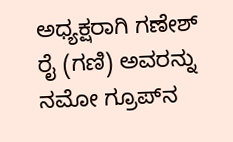ಅಧ್ಯಕ್ಷರಾಗಿ ಗಣೇಶ್ ರೈ (ಗಣಿ) ಅವರನ್ನು ನಮೋ ಗ್ರೂಪ್‍ನ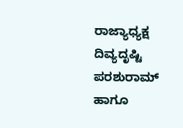ರಾಜ್ಯಾಧ್ಯಕ್ಷ ದಿವ್ಯದೃಷ್ಟಿ ಪರಶುರಾಮ್ ಹಾಗೂ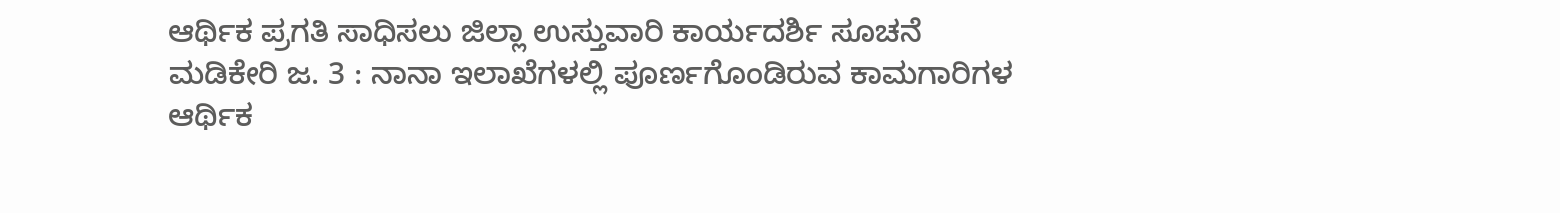ಆರ್ಥಿಕ ಪ್ರಗತಿ ಸಾಧಿಸಲು ಜಿಲ್ಲಾ ಉಸ್ತುವಾರಿ ಕಾರ್ಯದರ್ಶಿ ಸೂಚನೆ ಮಡಿಕೇರಿ ಜ. 3 : ನಾನಾ ಇಲಾಖೆಗಳಲ್ಲಿ ಪೂರ್ಣಗೊಂಡಿರುವ ಕಾಮಗಾರಿಗಳ ಆರ್ಥಿಕ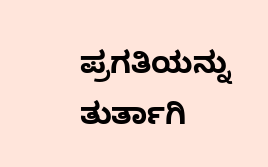ಪ್ರಗತಿಯನ್ನು ತುರ್ತಾಗಿ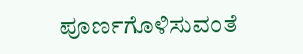ಪೂರ್ಣಗೊಳಿಸುವಂತೆ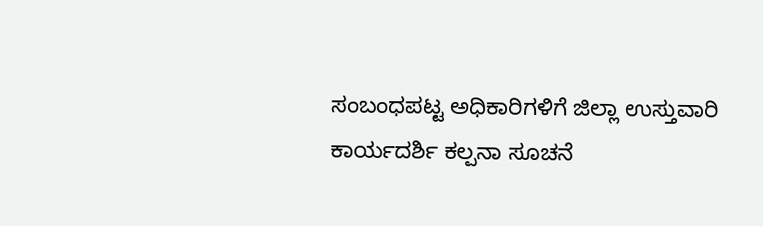ಸಂಬಂಧಪಟ್ಟ ಅಧಿಕಾರಿಗಳಿಗೆ ಜಿಲ್ಲಾ ಉಸ್ತುವಾರಿ ಕಾರ್ಯದರ್ಶಿ ಕಲ್ಪನಾ ಸೂಚನೆ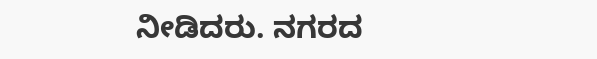ನೀಡಿದರು. ನಗರದ